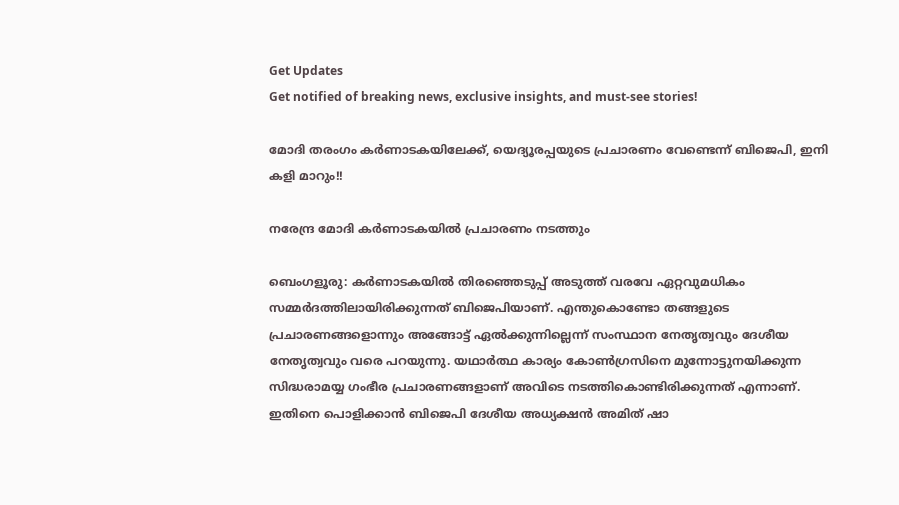Get Updates
Get notified of breaking news, exclusive insights, and must-see stories!

മോദി തരംഗം കര്‍ണാടകയിലേക്ക്, യെദ്യൂരപ്പയുടെ പ്രചാരണം വേണ്ടെന്ന് ബിജെപി, ഇനി കളി മാറും!!

നരേന്ദ്ര മോദി കര്‍ണാടകയില്‍ പ്രചാരണം നടത്തും

ബെംഗളൂരു: കര്‍ണാടകയില്‍ തിരഞ്ഞെടുപ്പ് അടുത്ത് വരവേ ഏറ്റവുമധികം സമ്മര്‍ദത്തിലായിരിക്കുന്നത് ബിജെപിയാണ്. എന്തുകൊണ്ടോ തങ്ങളുടെ പ്രചാരണങ്ങളൊന്നും അങ്ങോട്ട് ഏല്‍ക്കുന്നില്ലെന്ന് സംസ്ഥാന നേതൃത്വവും ദേശീയ നേതൃത്വവും വരെ പറയുന്നു. യഥാര്‍ത്ഥ കാര്യം കോണ്‍ഗ്രസിനെ മുന്നോട്ടുനയിക്കുന്ന സിദ്ധരാമയ്യ ഗംഭീര പ്രചാരണങ്ങളാണ് അവിടെ നടത്തികൊണ്ടിരിക്കുന്നത് എന്നാണ്. ഇതിനെ പൊളിക്കാന്‍ ബിജെപി ദേശീയ അധ്യക്ഷന്‍ അമിത് ഷാ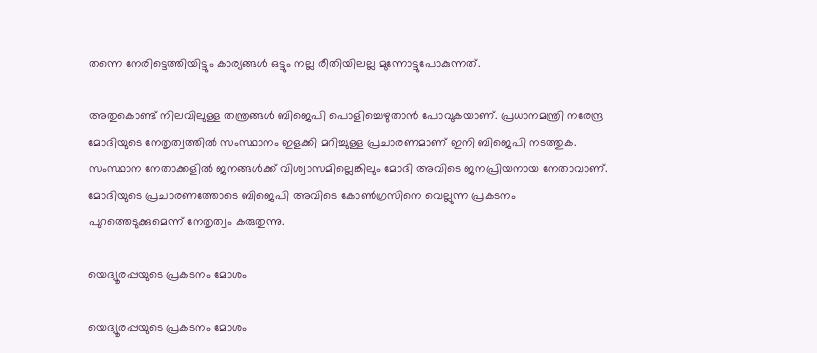തന്നെ നേരിട്ടെത്തിയിട്ടും കാര്യങ്ങള്‍ ഒട്ടും നല്ല രീതിയിലല്ല മുന്നോട്ടുപോകുന്നത്.

അതുകൊണ്ട് നിലവിലുള്ള തന്ത്രങ്ങള്‍ ബിജെപി പൊളിച്ചെഴുതാന്‍ പോവുകയാണ്. പ്രധാനമന്ത്രി നരേന്ദ്ര മോദിയുടെ നേതൃത്വത്തില്‍ സംസ്ഥാനം ഇളക്കി മറിച്ചുള്ള പ്രചാരണമാണ് ഇനി ബിജെപി നടത്തുക. സംസ്ഥാന നേതാക്കളില്‍ ജനങ്ങള്‍ക്ക് വിശ്വാസമില്ലെങ്കിലും മോദി അവിടെ ജനപ്രിയനായ നേതാവാണ്. മോദിയുടെ പ്രചാരണത്തോടെ ബിജെപി അവിടെ കോണ്‍ഗ്രസിനെ വെല്ലുന്ന പ്രകടനം പുറത്തെടുക്കുമെന്ന് നേതൃത്വം കരുതുന്നു.

യെദ്യൂരപ്പയുടെ പ്രകടനം മോശം

യെദ്യൂരപ്പയുടെ പ്രകടനം മോശം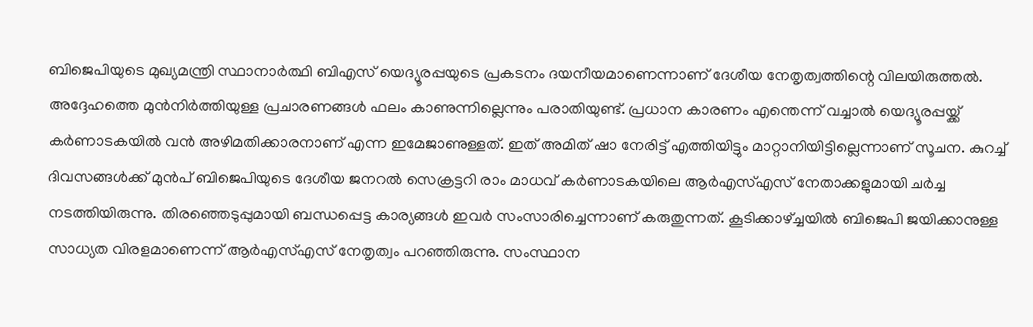ബിജെപിയുടെ മുഖ്യമന്ത്രി സ്ഥാനാര്‍ത്ഥി ബിഎസ് യെദ്യൂരപ്പയുടെ പ്രകടനം ദയനീയമാണെന്നാണ് ദേശീയ നേതൃത്വത്തിന്റെ വിലയിരുത്തല്‍. അദ്ദേഹത്തെ മുന്‍നിര്‍ത്തിയുള്ള പ്രചാരണങ്ങള്‍ ഫലം കാണുന്നില്ലെന്നും പരാതിയുണ്ട്. പ്രധാന കാരണം എന്തെന്ന് വച്ചാല്‍ യെദ്യൂരപ്പയ്ക്ക് കര്‍ണാടകയില്‍ വന്‍ അഴിമതിക്കാരനാണ് എന്ന ഇമേജാണുള്ളത്. ഇത് അമിത് ഷാ നേരിട്ട് എത്തിയിട്ടും മാറ്റാനിയിട്ടില്ലെന്നാണ് സൂചന. കുറച്ച് ദിവസങ്ങള്‍ക്ക് മുന്‍പ് ബിജെപിയുടെ ദേശീയ ജനറല്‍ സെക്രട്ടറി രാം മാധവ് കര്‍ണാടകയിലെ ആര്‍എസ്എസ് നേതാക്കളുമായി ചര്‍ച്ച നടത്തിയിരുന്നു. തിരഞ്ഞെടുപ്പുമായി ബന്ധപ്പെട്ട കാര്യങ്ങള്‍ ഇവര്‍ സംസാരിച്ചെന്നാണ് കരുതുന്നത്. കൂടിക്കാഴ്ച്ചയില്‍ ബിജെപി ജയിക്കാനുള്ള സാധ്യത വിരളമാണെന്ന് ആര്‍എസ്എസ് നേതൃത്വം പറഞ്ഞിരുന്നു. സംസ്ഥാന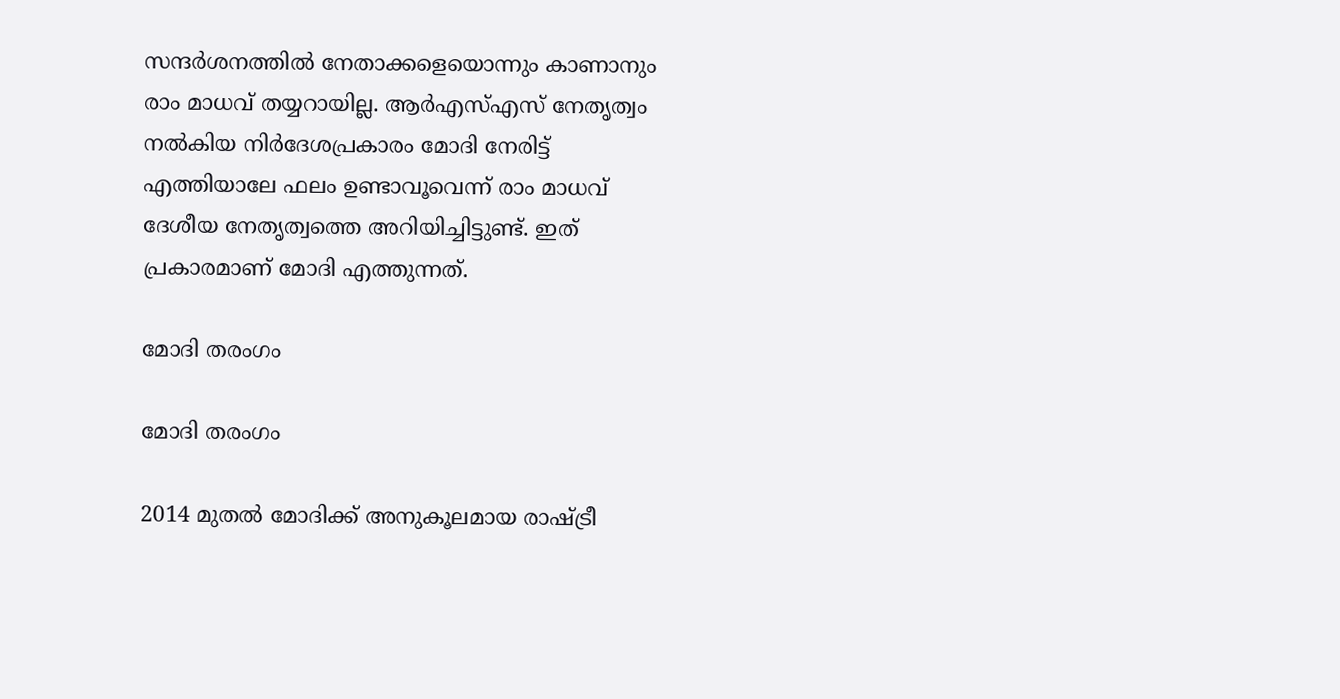സന്ദര്‍ശനത്തില്‍ നേതാക്കളെയൊന്നും കാണാനും രാം മാധവ് തയ്യറായില്ല. ആര്‍എസ്എസ് നേതൃത്വം നല്‍കിയ നിര്‍ദേശപ്രകാരം മോദി നേരിട്ട് എത്തിയാലേ ഫലം ഉണ്ടാവൂവെന്ന് രാം മാധവ് ദേശീയ നേതൃത്വത്തെ അറിയിച്ചിട്ടുണ്ട്. ഇത് പ്രകാരമാണ് മോദി എത്തുന്നത്.

മോദി തരംഗം

മോദി തരംഗം

2014 മുതല്‍ മോദിക്ക് അനുകൂലമായ രാഷ്ട്രീ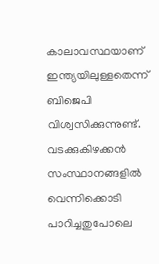കാലാവസ്ഥയാണ് ഇന്ത്യയിലുള്ളതെന്ന് ബിജെപി വിശ്വസിക്കുന്നുണ്ട്. വടക്കുകിഴക്കന്‍ സംസ്ഥാനങ്ങളില്‍ വെന്നിക്കൊടി പാറിച്ചതുപോലെ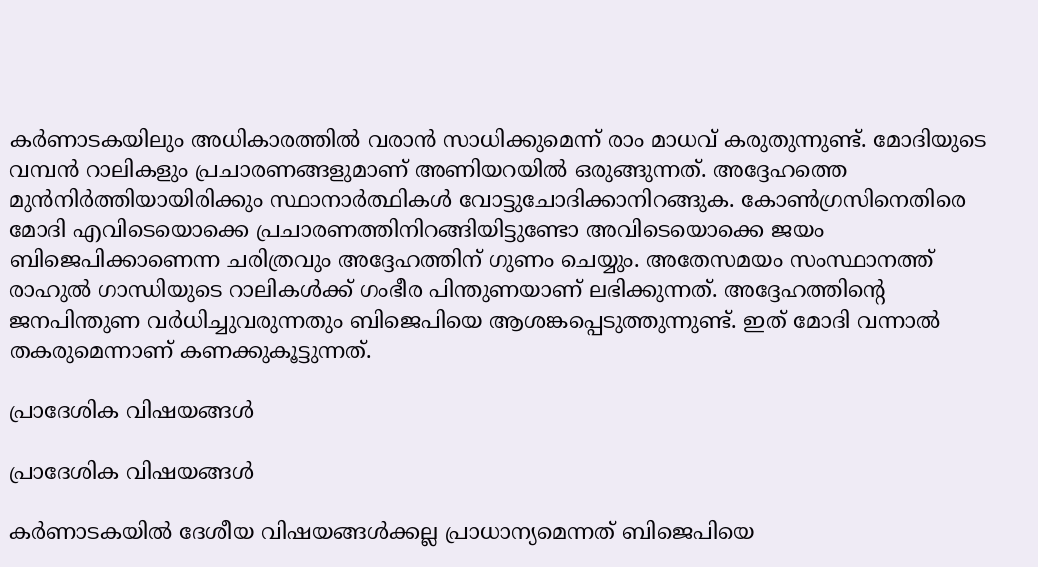കര്‍ണാടകയിലും അധികാരത്തില്‍ വരാന്‍ സാധിക്കുമെന്ന് രാം മാധവ് കരുതുന്നുണ്ട്. മോദിയുടെ വമ്പന്‍ റാലികളും പ്രചാരണങ്ങളുമാണ് അണിയറയില്‍ ഒരുങ്ങുന്നത്. അദ്ദേഹത്തെ മുന്‍നിര്‍ത്തിയായിരിക്കും സ്ഥാനാര്‍ത്ഥികള്‍ വോട്ടുചോദിക്കാനിറങ്ങുക. കോണ്‍ഗ്രസിനെതിരെ മോദി എവിടെയൊക്കെ പ്രചാരണത്തിനിറങ്ങിയിട്ടുണ്ടോ അവിടെയൊക്കെ ജയം ബിജെപിക്കാണെന്ന ചരിത്രവും അദ്ദേഹത്തിന് ഗുണം ചെയ്യും. അതേസമയം സംസ്ഥാനത്ത് രാഹുല്‍ ഗാന്ധിയുടെ റാലികള്‍ക്ക് ഗംഭീര പിന്തുണയാണ് ലഭിക്കുന്നത്. അദ്ദേഹത്തിന്റെ ജനപിന്തുണ വര്‍ധിച്ചുവരുന്നതും ബിജെപിയെ ആശങ്കപ്പെടുത്തുന്നുണ്ട്. ഇത് മോദി വന്നാല്‍ തകരുമെന്നാണ് കണക്കുകൂട്ടുന്നത്.

പ്രാദേശിക വിഷയങ്ങള്‍

പ്രാദേശിക വിഷയങ്ങള്‍

കര്‍ണാടകയില്‍ ദേശീയ വിഷയങ്ങള്‍ക്കല്ല പ്രാധാന്യമെന്നത് ബിജെപിയെ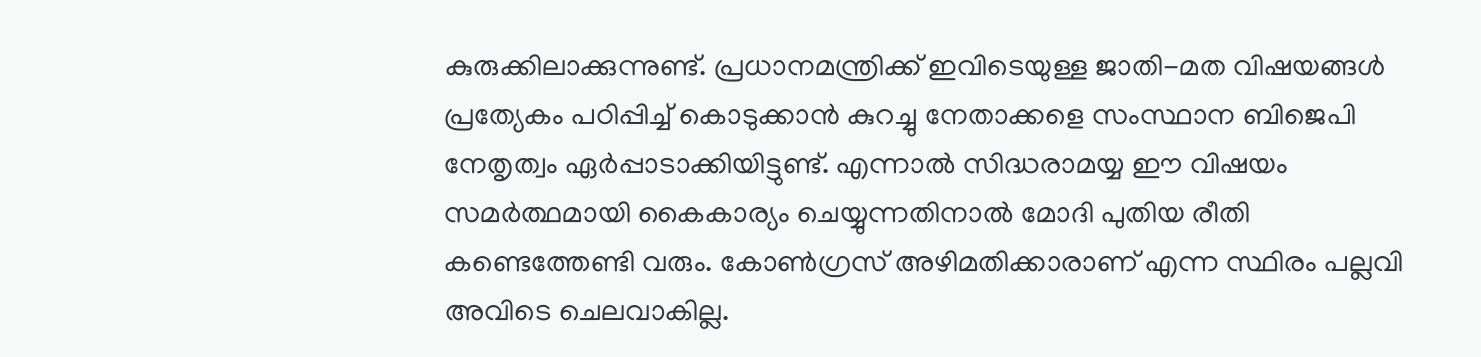കുരുക്കിലാക്കുന്നുണ്ട്. പ്രധാനമന്ത്രിക്ക് ഇവിടെയുള്ള ജാതി-മത വിഷയങ്ങള്‍ പ്രത്യേകം പഠിപ്പിച്ച് കൊടുക്കാന്‍ കുറച്ചു നേതാക്കളെ സംസ്ഥാന ബിജെപി നേതൃത്വം ഏര്‍പ്പാടാക്കിയിട്ടുണ്ട്. എന്നാല്‍ സിദ്ധരാമയ്യ ഈ വിഷയം സമര്‍ത്ഥമായി കൈകാര്യം ചെയ്യുന്നതിനാല്‍ മോദി പുതിയ രീതി കണ്ടെത്തേണ്ടി വരും. കോണ്‍ഗ്രസ് അഴിമതിക്കാരാണ് എന്ന സ്ഥിരം പല്ലവി അവിടെ ചെലവാകില്ല.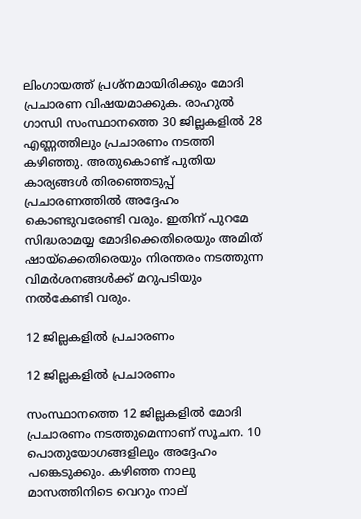ലിംഗായത്ത് പ്രശ്‌നമായിരിക്കും മോദി പ്രചാരണ വിഷയമാക്കുക. രാഹുല്‍ ഗാന്ധി സംസ്ഥാനത്തെ 30 ജില്ലകളില്‍ 28 എണ്ണത്തിലും പ്രചാരണം നടത്തി കഴിഞ്ഞു. അതുകൊണ്ട് പുതിയ കാര്യങ്ങള്‍ തിരഞ്ഞെടുപ്പ് പ്രചാരണത്തില്‍ അദ്ദേഹം കൊണ്ടുവരേണ്ടി വരും. ഇതിന് പുറമേ സിദ്ധരാമയ്യ മോദിക്കെതിരെയും അമിത് ഷായ്‌ക്കെതിരെയും നിരന്തരം നടത്തുന്ന വിമര്‍ശനങ്ങള്‍ക്ക് മറുപടിയും നല്‍കേണ്ടി വരും.

12 ജില്ലകളില്‍ പ്രചാരണം

12 ജില്ലകളില്‍ പ്രചാരണം

സംസ്ഥാനത്തെ 12 ജില്ലകളില്‍ മോദി പ്രചാരണം നടത്തുമെന്നാണ് സൂചന. 10 പൊതുയോഗങ്ങളിലും അദ്ദേഹം പങ്കെടുക്കും. കഴിഞ്ഞ നാലു മാസത്തിനിടെ വെറും നാല്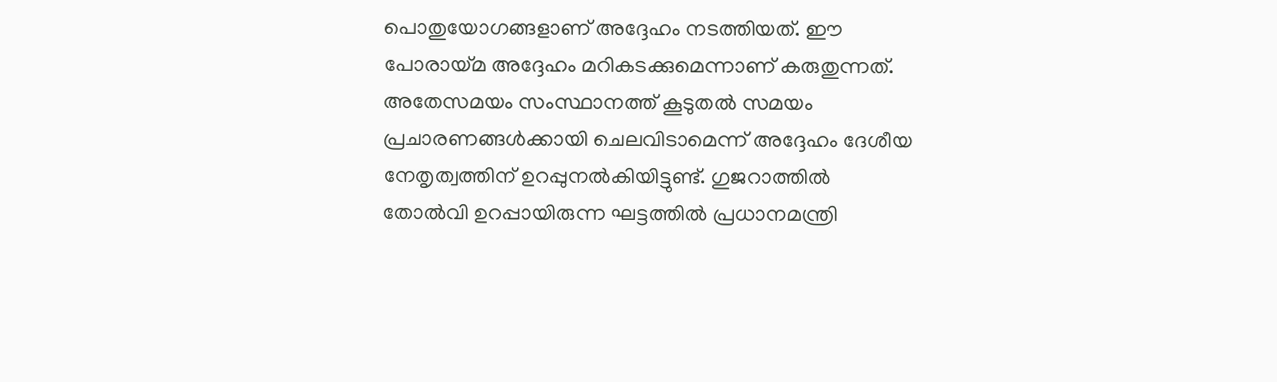പൊതുയോഗങ്ങളാണ് അദ്ദേഹം നടത്തിയത്. ഈ പോരായ്മ അദ്ദേഹം മറികടക്കുമെന്നാണ് കരുതുന്നത്. അതേസമയം സംസ്ഥാനത്ത് കൂടുതല്‍ സമയം പ്രചാരണങ്ങള്‍ക്കായി ചെലവിടാമെന്ന് അദ്ദേഹം ദേശീയ നേതൃത്വത്തിന് ഉറപ്പുനല്‍കിയിട്ടുണ്ട്. ഗുജറാത്തില്‍ തോല്‍വി ഉറപ്പായിരുന്ന ഘട്ടത്തില്‍ പ്രധാനമന്ത്രി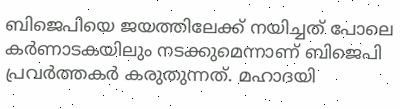ബിജെപിയെ ജയത്തിലേക്ക് നയിച്ചത് പോലെ കര്‍ണാടകയിലും നടക്കുമെന്നാണ് ബിജെപി പ്രവര്‍ത്തകര്‍ കരുതുന്നത്. മഹാദയി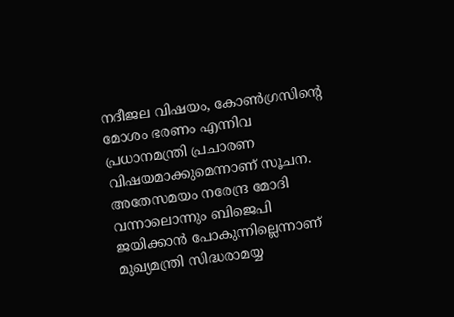നദീജല വിഷയം, കോണ്‍ഗ്രസിന്റെ മോശം ഭരണം എന്നിവ പ്രധാനമന്ത്രി പ്രചാരണ വിഷയമാക്കുമെന്നാണ് സൂചന. അതേസമയം നരേന്ദ്ര മോദി വന്നാലൊന്നും ബിജെപി ജയിക്കാന്‍ പോകുന്നില്ലെന്നാണ് മുഖ്യമന്ത്രി സിദ്ധരാമയ്യ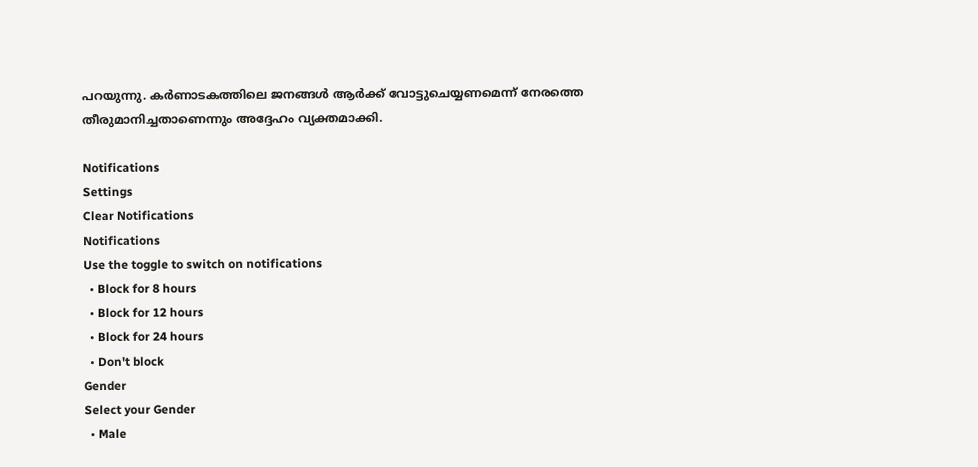പറയുന്നു. കര്‍ണാടകത്തിലെ ജനങ്ങള്‍ ആര്‍ക്ക് വോട്ടുചെയ്യണമെന്ന് നേരത്തെ തീരുമാനിച്ചതാണെന്നും അദ്ദേഹം വ്യക്തമാക്കി.

Notifications
Settings
Clear Notifications
Notifications
Use the toggle to switch on notifications
  • Block for 8 hours
  • Block for 12 hours
  • Block for 24 hours
  • Don't block
Gender
Select your Gender
  • Male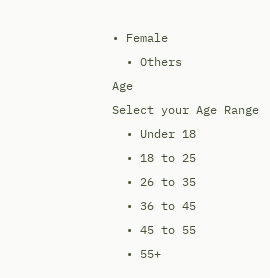• Female
  • Others
Age
Select your Age Range
  • Under 18
  • 18 to 25
  • 26 to 35
  • 36 to 45
  • 45 to 55
  • 55+